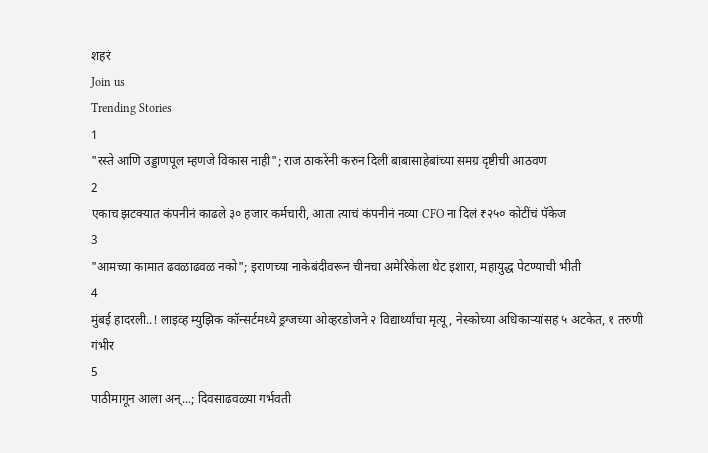शहरं
Join us
Trending Stories
1
"रस्ते आणि उड्डाणपूल म्हणजे विकास नाही"; राज ठाकरेंनी करुन दिली बाबासाहेबांच्या समग्र दृष्टीची आठवण
2
एकाच झटक्यात कंपनीनं काढले ३० हजार कर्मचारी, आता त्याचं कंपनीनं नव्या CFO ना दिलं ₹२५० कोटींचं पॅकेज
3
"आमच्या कामात ढवळाढवळ नको"; इराणच्या नाकेबंदीवरून चीनचा अमेरिकेला थेट इशारा, महायुद्ध पेटण्याची भीती
4
मुंबई हादरली..! लाइव्ह म्युझिक कॉन्सर्टमध्ये ड्रग्जच्या ओव्हरडोजने २ विद्यार्थ्यांचा मृत्यू, नेस्कोच्या अधिकाऱ्यांसह ५ अटकेत, १ तरुणी गंभीर
5
पाठीमागून आला अन्...; दिवसाढवळ्या गर्भवती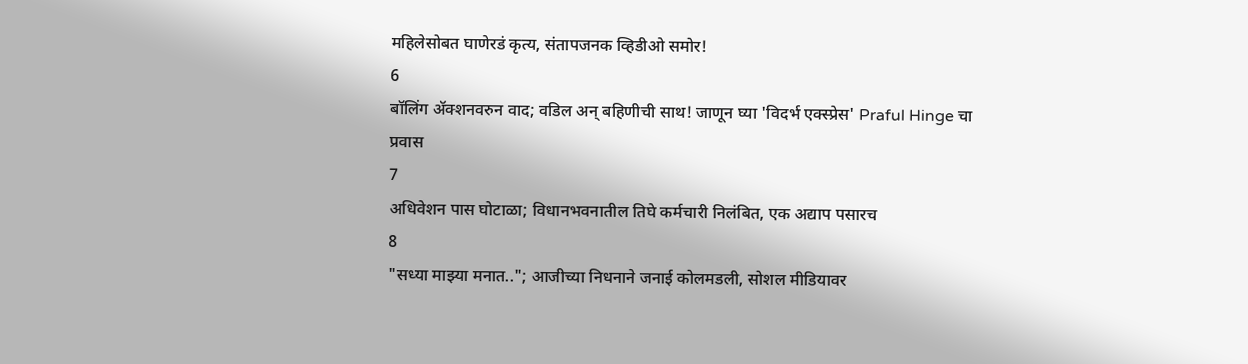महिलेसोबत घाणेरडं कृत्य, संतापजनक व्हिडीओ समोर!
6
बॉलिंग ॲक्शनवरुन वाद; वडिल अन् बहिणीची साथ! जाणून घ्या 'विदर्भ एक्स्प्रेस' Praful Hinge चा प्रवास
7
अधिवेशन पास घोटाळा; विधानभवनातील तिघे कर्मचारी निलंबित, एक अद्याप पसारच
8
"सध्या माझ्या मनात.."; आजीच्या निधनाने जनाई कोलमडली, सोशल मीडियावर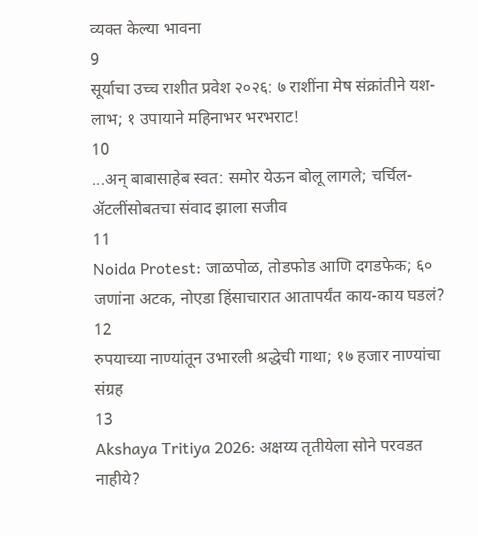व्यक्त केल्या भावना
9
सूर्याचा उच्च राशीत प्रवेश २०२६: ७ राशींना मेष संक्रांतीने यश-लाभ; १ उपायाने महिनाभर भरभराट!
10
...अन् बाबासाहेब स्वत: समोर येऊन बोलू लागले; चर्चिल-ॲटलींसोबतचा संवाद झाला सजीव
11
Noida Protest: जाळपोळ, तोडफोड आणि दगडफेक; ६० जणांना अटक, नोएडा हिंसाचारात आतापर्यंत काय-काय घडलं?
12
रुपयाच्या नाण्यांतून उभारली श्रद्धेची गाथा; १७ हजार नाण्यांचा संग्रह
13
Akshaya Tritiya 2026: अक्षय्य तृतीयेला सोने परवडत नाहीये?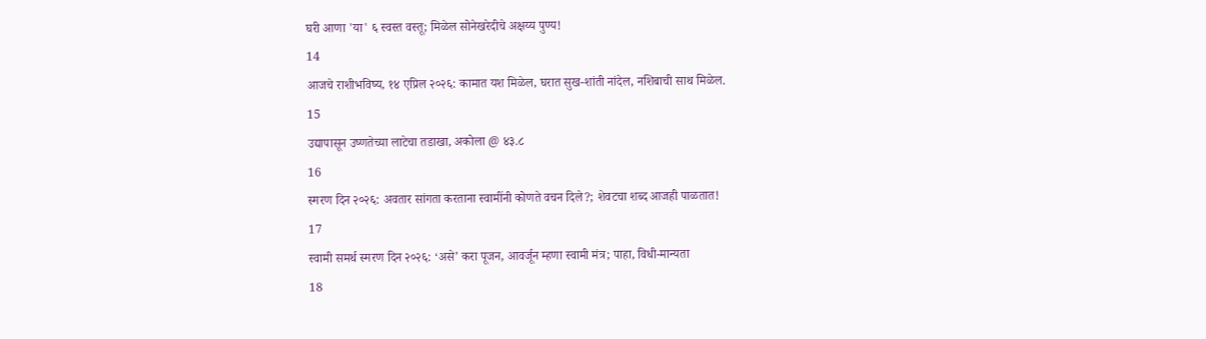घरी आणा 'या' ६ स्वस्त वस्तू; मिळेल सोनेखरेदीचे अक्षय्य पुण्य!
14
आजचे राशीभविष्य, १४ एप्रिल २०२६: कामात यश मिळेल, घरात सुख-शांती नांदेल, नशिबाची साथ मिळेल.
15
उद्यापासून उष्णतेच्या लाटेचा तडाखा, अकोला @ ४३.८
16
स्मरण दिन २०२६: अवतार सांगता करताना स्वामींनी कोणते वचन दिले?; शेवटचा शब्द आजही पाळतात!
17
स्वामी समर्थ स्मरण दिन २०२६: ‘असे’ करा पूजन, आवर्जून म्हणा स्वामी मंत्र; पाहा, विधी-मान्यता
18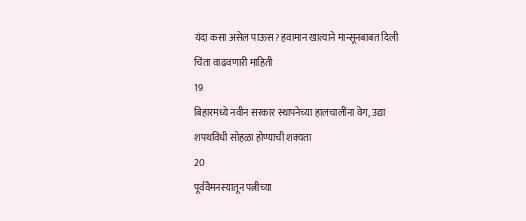यंदा कसा असेल पाऊस? हवामान खात्याने मान्सूनबाबत दिली चिंता वाढवणारी माहिती
19
बिहारमध्ये नवीन सरकार स्थापनेच्या हालचालींना वेग, उद्या शपथविधी सोहळा होण्याची शक्यता
20
पूर्ववैमनस्यातून पत्नीच्या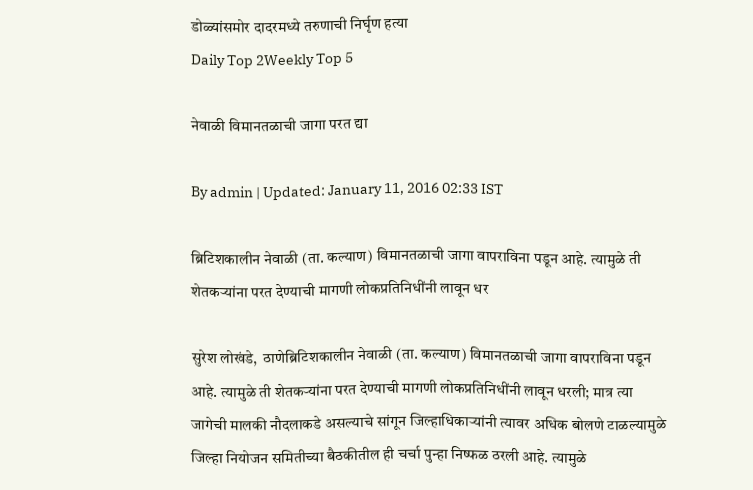डोळ्यांसमोर दादरमध्ये तरुणाची निर्घृण हत्या
Daily Top 2Weekly Top 5

नेवाळी विमानतळाची जागा परत द्या

By admin | Updated: January 11, 2016 02:33 IST

ब्रिटिशकालीन नेवाळी (ता. कल्याण) विमानतळाची जागा वापराविना पडून आहे. त्यामुळे ती शेतकऱ्यांना परत देण्याची मागणी लोकप्रतिनिधींनी लावून धर

सुरेश लोखंडे,  ठाणेब्रिटिशकालीन नेवाळी (ता. कल्याण) विमानतळाची जागा वापराविना पडून आहे. त्यामुळे ती शेतकऱ्यांना परत देण्याची मागणी लोकप्रतिनिधींनी लावून धरली; मात्र त्या जागेची मालकी नौदलाकडे असल्याचे सांगून जिल्हाधिकाऱ्यांनी त्यावर अधिक बोलणे टाळल्यामुळे जिल्हा नियोजन समितीच्या बैठकीतील ही चर्चा पुन्हा निष्फळ ठरली आहे. त्यामुळे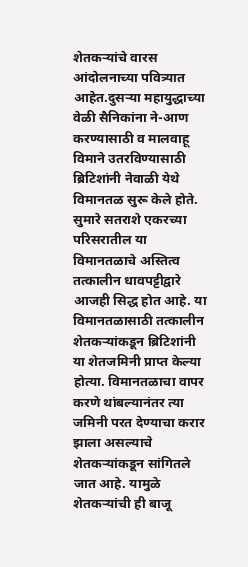शेतकऱ्यांचे वारस आंदोलनाच्या पवित्र्यात आहेत.दुसऱ्या महायुद्धाच्या वेळी सैनिकांना ने-आण करण्यासाठी व मालवाहू विमाने उतरविण्यासाठी ब्रिटिशांनी नेवाळी येथे विमानतळ सुरू केले होते. सुमारे सतराशे एकरच्या परिसरातील या विमानतळाचे अस्तित्व तत्कालीन धावपट्टीद्वारे आजही सिद्ध होत आहे. या विमानतळासाठी तत्कालीन शेतकऱ्यांकडून ब्रिटिशांनी या शेतजमिनी प्राप्त केल्या होत्या. विमानतळाचा वापर करणे थांबल्यानंतर त्या जमिनी परत देण्याचा करार झाला असल्याचे शेतकऱ्यांकडून सांगितले जात आहे. यामुळे शेतकऱ्यांची ही बाजू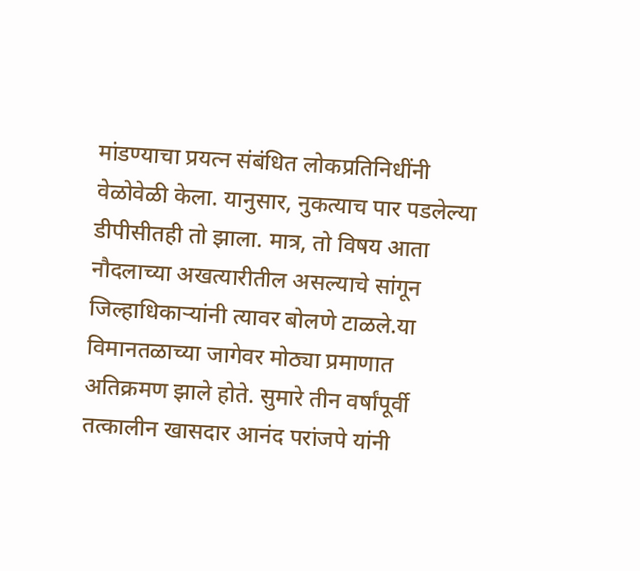मांडण्याचा प्रयत्न संबंधित लोकप्रतिनिधींनी वेळोवेळी केला. यानुसार, नुकत्याच पार पडलेल्या डीपीसीतही तो झाला. मात्र, तो विषय आता नौदलाच्या अखत्यारीतील असल्याचे सांगून जिल्हाधिकाऱ्यांनी त्यावर बोलणे टाळले.या विमानतळाच्या जागेवर मोठ्या प्रमाणात अतिक्रमण झाले होते. सुमारे तीन वर्षांपूर्वी तत्कालीन खासदार आनंद परांजपे यांनी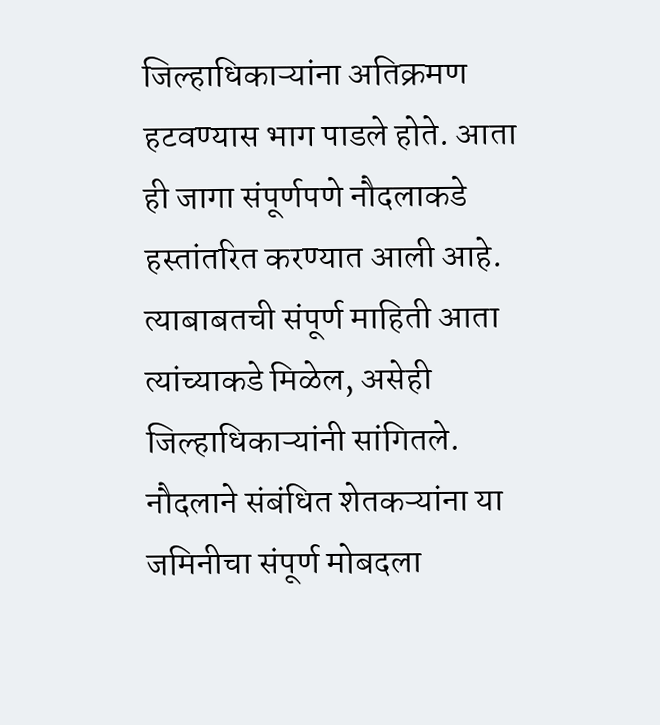जिल्हाधिकाऱ्यांना अतिक्रमण हटवण्यास भाग पाडले होते. आता ही जागा संपूर्णपणे नौदलाकडे हस्तांतरित करण्यात आली आहे. त्याबाबतची संपूर्ण माहिती आता त्यांच्याकडे मिळेल, असेही जिल्हाधिकाऱ्यांनी सांगितले. नौदलाने संबंधित शेतकऱ्यांना या जमिनीचा संपूर्ण मोबदला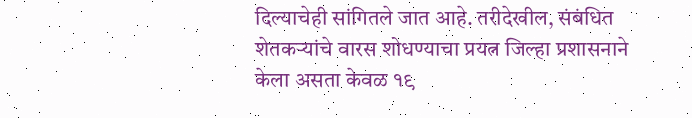दिल्याचेही सांगितले जात आहे. तरीदेखील, संबंधित शेतकऱ्यांचे वारस शोधण्याचा प्रयत्न जिल्हा प्रशासनाने केला असता केवळ १९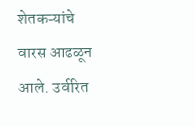शेतकऱ्यांचे वारस आढळून आले. उर्वरित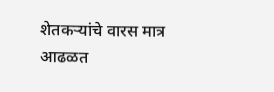शेतकऱ्यांचे वारस मात्र आढळत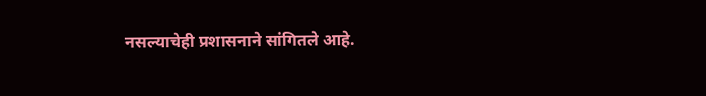नसल्याचेही प्रशासनाने सांगितले आहे.